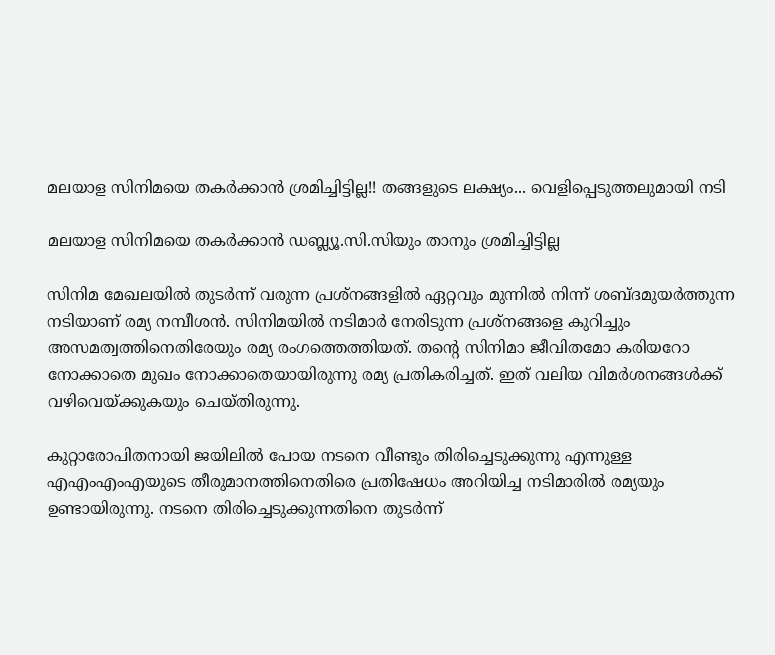മലയാള സിനിമയെ തകര്‍ക്കാന്‍ ശ്രമിച്ചിട്ടില്ല!! തങ്ങളുടെ ലക്ഷ്യം... വെളിപ്പെടുത്തലുമായി നടി

മലയാള സിനിമയെ തകര്‍ക്കാന്‍ ഡബ്ല്യൂ.സി.സിയും താനും ശ്രമിച്ചിട്ടില്ല

സിനിമ മേഖലയിൽ തുടർന്ന് വരുന്ന പ്രശ്നങ്ങളിൽ ഏറ്റവും മുന്നിൽ നിന്ന് ശബ്ദമുയർത്തുന്ന നടിയാണ് രമ്യ നമ്പീശൻ. സിനിമയിൽ നടിമാർ നേരിടുന്ന പ്രശ്നങ്ങളെ കുറിച്ചും അസമത്വത്തിനെതിരേയും രമ്യ രംഗത്തെത്തിയത്. തന്റെ സിനിമാ ജീവിതമോ കരിയറോ നോക്കാതെ മുഖം നോക്കാതെയായിരുന്നു രമ്യ പ്രതികരിച്ചത്. ഇത് വലിയ വിമർശനങ്ങൾക്ക് വഴിവെയ്ക്കുകയും ചെയ്തിരുന്നു.

കുറ്റാരോപിതനായി ജയിലിൽ പോയ നടനെ വീണ്ടും തിരിച്ചെടുക്കുന്നു എന്നുള്ള എഎംഎംഎയുടെ തീരുമാനത്തിനെതിരെ പ്രതിഷേധം അറിയിച്ച നടിമാരിൽ രമ്യയും ഉണ്ടായിരുന്നു. നടനെ തിരിച്ചെടുക്കുന്നതിനെ തുടർന്ന്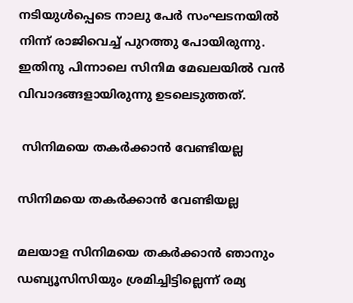നടിയുൾപ്പെടെ നാലു പേർ സംഘടനയിൽ നിന്ന് രാജിവെച്ച് പുറത്തു പോയിരുന്നു. ഇതിനു പിന്നാലെ സിനിമ മേഖലയിൽ വൻ വിവാദങ്ങളായിരുന്നു ഉടലെടുത്തത്.

 സിനിമയെ തകർക്കാൻ വേണ്ടിയല്ല

സിനിമയെ തകർക്കാൻ വേണ്ടിയല്ല

മലയാള സിനിമയെ തകർക്കാൻ ഞാനും ഡബ്യൂസിസിയും ശ്രമിച്ചിട്ടില്ലെന്ന് രമ്യ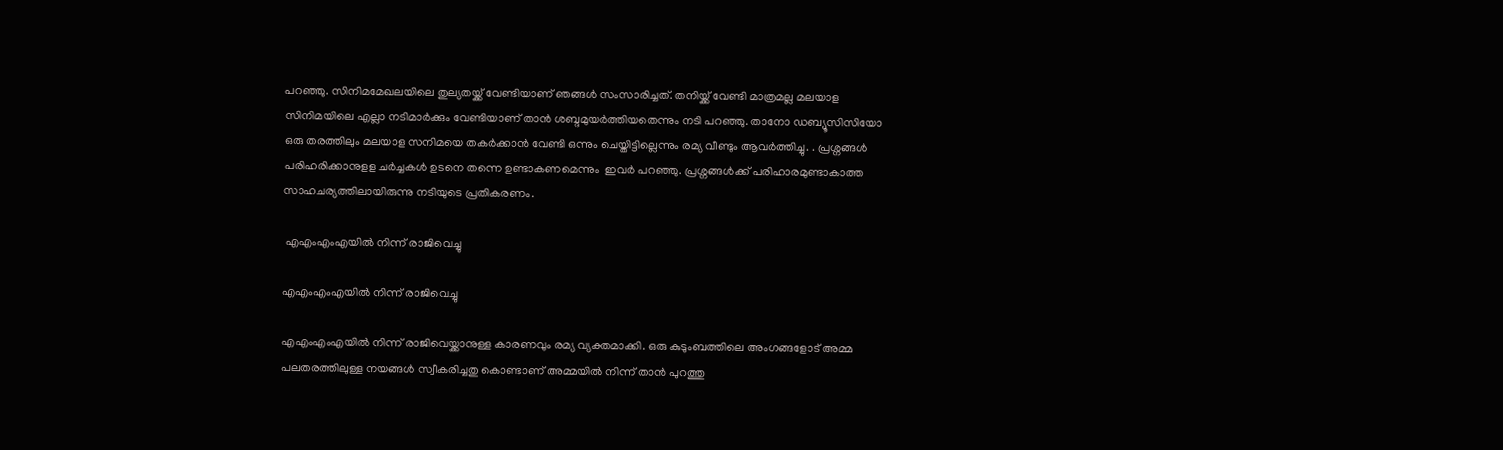പറഞ്ഞു. സിനിമമേഖലയിലെ തുല്യതയ്ക്ക് വേണ്ടിയാണ് ഞങ്ങൾ സംസാരിച്ചത്. തനിയ്ക്ക് വേണ്ടി മാത്രമല്ല മലയാള സിനിമയിലെ എല്ലാ നടിമാർക്കും വേണ്ടിയാണ് താൻ ശബ്ദമുയർത്തിയതെന്നും നടി പറഞ്ഞു. താനോ ഡബ്യൂസിസിയോ ഒരു തരത്തിലും മലയാള സനിമയെ തകർക്കാൻ വേണ്ടി ഒന്നും ചെയ്തിട്ടില്ലെന്നും രമ്യ വീണ്ടും ആവർത്തിച്ചു. . പ്രശ്നങ്ങൾ പരിഹരിക്കാനുളള ചർച്ചകൾ ഉടനെ തന്നെ ഉണ്ടാകണമെന്നും ‌ ഇവർ പറ‍ഞ്ഞു. പ്രശ്നങ്ങൾക്ക് പരിഹാരമുണ്ടാകാത്ത സാഹചര്യത്തിലായിരുന്നു നടിയുടെ പ്രതികരണം.

 എഎംഎംഎയിൽ നിന്ന് രാജിവെച്ചു

എഎംഎംഎയിൽ നിന്ന് രാജിവെച്ചു

എഎംഎംഎയിൽ നിന്ന് രാജിവെയ്ക്കാനുള്ള കാരണവും രമ്യ വ്യക്തമാക്കി. ഒരു കുടുംബത്തിലെ അംഗങ്ങളോട് അമ്മ പലതരത്തിലുള്ള നയങ്ങൾ സ്വീകരിച്ചതു കൊണ്ടാണ് അമ്മയിൽ നിന്ന് താൻ പുറത്തു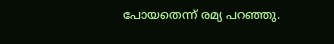പോയതെന്ന് രമ്യ പറഞ്ഞു.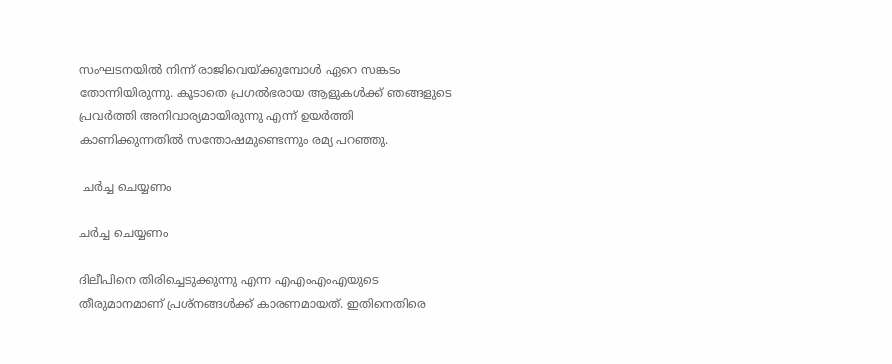സംഘടനയിൽ നിന്ന് രാജിവെയ്ക്കുമ്പോൾ ഏറെ സങ്കടം തോന്നിയിരുന്നു. കൂടാതെ പ്രഗൽഭരായ ആളുകൾക്ക് ഞങ്ങളുടെ പ്രവർത്തി അനിവാര്യമായിരുന്നു എന്ന് ഉയർത്തി കാണിക്കുന്നതിൽ സന്തോഷമുണ്ടെന്നും രമ്യ പറഞ്ഞു.

 ചർച്ച ചെയ്യണം

ചർച്ച ചെയ്യണം

ദിലീപിനെ തിരിച്ചെടുക്കുന്നു എന്ന എഎംഎംഎയുടെ തീരുമാനമാണ് പ്രശ്നങ്ങൾക്ക് കാരണമായത്. ഇതിനെതിരെ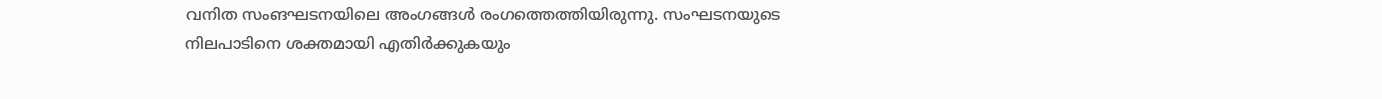വനിത സംങഘടനയിലെ അംഗങ്ങൾ രംഗത്തെത്തിയിരുന്നു. സംഘടനയുടെ നിലപാടിനെ ശക്തമായി എതിർക്കുകയും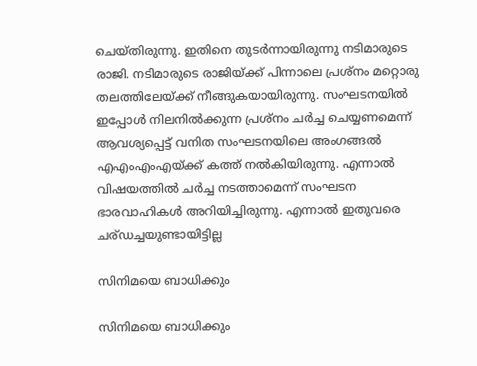ചെയ്തിരുന്നു. ഇതിനെ തുടർന്നായിരുന്നു നടിമാരുടെ രാജി. നടിമാരുടെ രാജിയ്ക്ക് പിന്നാലെ പ്രശ്നം മറ്റൊരു തലത്തിലേയ്ക്ക് നീങ്ങുകയായിരുന്നു. സംഘടനയിൽ ഇപ്പോൾ നിലനിൽക്കുന്ന പ്രശ്നം ചർച്ച ചെയ്യണമെന്ന് ആവശ്യപ്പെട്ട് വനിത സംഘടനയിലെ അംഗങ്ങൽ എഎംഎംഎയ്ക്ക് കത്ത് നൽകിയിരുന്നു. എന്നാൽ വിഷയത്തിൽ ചർച്ച നടത്താമെന്ന് സംഘടന ഭാരവാഹികൾ അറിയിച്ചിരുന്നു. എന്നാൽ ഇതുവരെ ചര്ഡച്ചയുണ്ടായിട്ടില്ല

സിനിമയെ ബാധിക്കും

സിനിമയെ ബാധിക്കും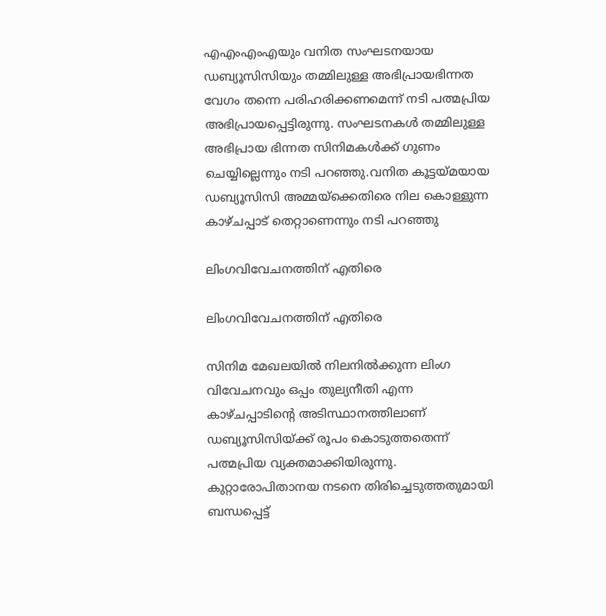എഎംഎംഎയും വനിത സംഘടനയായ ഡബ്യൂസിസിയും തമ്മിലുള്ള അഭിപ്രായഭിന്നത വേഗം തന്നെ പരിഹരിക്കണമെന്ന് നടി പത്മപ്രിയ അഭിപ്രായപ്പെട്ടിരുന്നു. സംഘടനകൾ തമ്മിലുള്ള അഭിപ്രായ ഭിന്നത സിനിമകൾക്ക് ഗുണം ചെയ്യില്ലെന്നും നടി പറഞ്ഞു.വനിത കൂട്ടയ്മയായ ഡബ്യൂസിസി അമ്മയ്ക്കെതിരെ നില കൊള്ളുന്ന കാഴ്ചപ്പാട് തെറ്റാണെന്നും നടി പറഞ്ഞു

ലിംഗവിവേചനത്തിന് എതിരെ

ലിംഗവിവേചനത്തിന് എതിരെ

സിനിമ മേഖലയിൽ നിലനിൽക്കുന്ന ലിംഗ വിവേചനവും ഒപ്പം തുല്യനീതി എന്ന കാഴ്ചപ്പാടിന്റെ അടിസ്ഥാനത്തിലാണ് ഡബ്യൂസിസിയ്ക്ക് രൂപം കൊടുത്തതെന്ന് പത്മപ്രിയ വ്യക്തമാക്കിയിരുന്നു. കുറ്റാരോപിതാനയ നടനെ തിരിച്ചെടുത്തതുമായി ബന്ധപ്പെട്ട്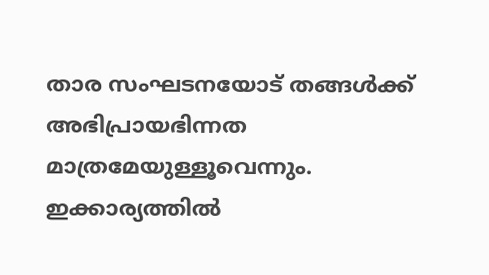താര സംഘടനയോട് തങ്ങൾക്ക് അഭിപ്രായഭിന്നത മാത്രമേയുള്ളൂവെന്നും. ഇക്കാര്യത്തിൽ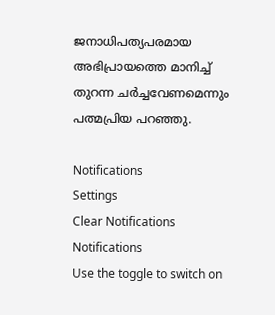ജനാധിപത്യപരമായ അഭിപ്രായത്തെ മാനിച്ച് തുറന്ന ചർച്ചവേണമെന്നും പത്മപ്രിയ പറ‍ഞ്ഞു.

Notifications
Settings
Clear Notifications
Notifications
Use the toggle to switch on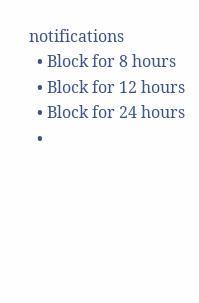notifications
  • Block for 8 hours
  • Block for 12 hours
  • Block for 24 hours
  •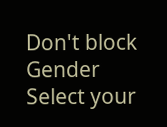Don't block
Gender
Select your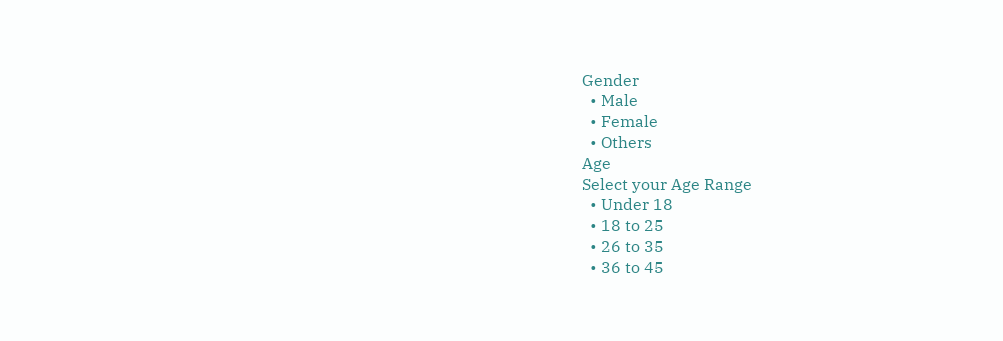Gender
  • Male
  • Female
  • Others
Age
Select your Age Range
  • Under 18
  • 18 to 25
  • 26 to 35
  • 36 to 45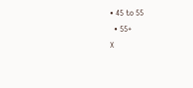• 45 to 55
  • 55+
X